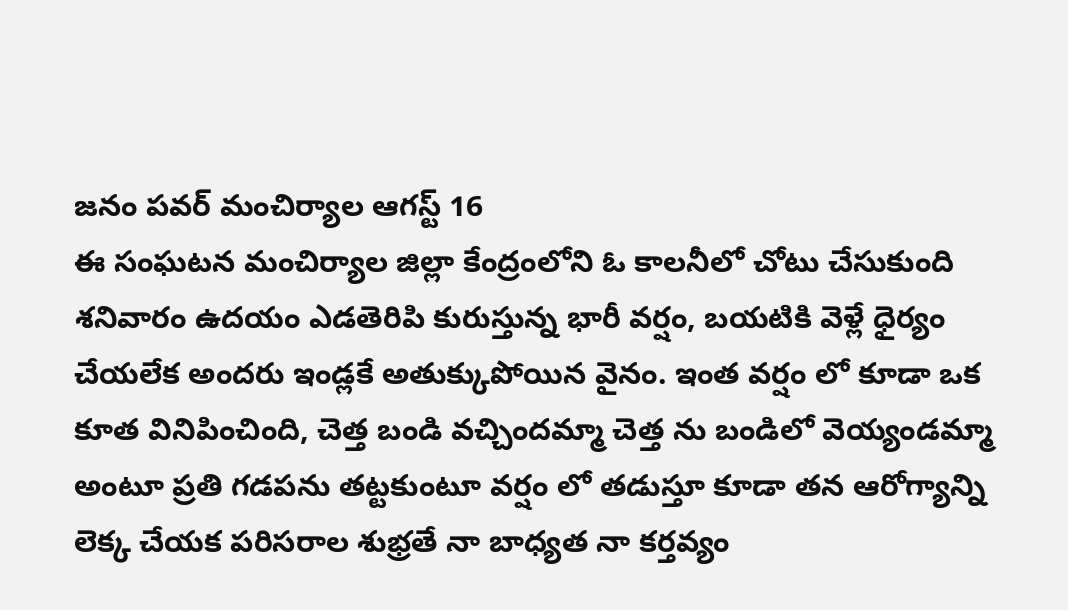జనం పవర్ మంచిర్యాల ఆగస్ట్ 16
ఈ సంఘటన మంచిర్యాల జిల్లా కేంద్రంలోని ఓ కాలనీలో చోటు చేసుకుంది శనివారం ఉదయం ఎడతెరిపి కురుస్తున్న భారీ వర్షం, బయటికి వెళ్లే ధైర్యం చేయలేక అందరు ఇండ్లకే అతుక్కుపోయిన వైనం. ఇంత వర్షం లో కూడా ఒక కూత వినిపించింది, చెత్త బండి వచ్చిందమ్మా చెత్త ను బండిలో వెయ్యండమ్మా అంటూ ప్రతి గడపను తట్టకుంటూ వర్షం లో తడుస్తూ కూడా తన ఆరోగ్యాన్ని లెక్క చేయక పరిసరాల శుభ్రతే నా బాధ్యత నా కర్తవ్యం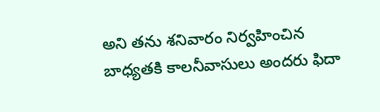అని తను శనివారం నిర్వహించిన బాధ్యతకి కాలనీవాసులు అందరు ఫిదా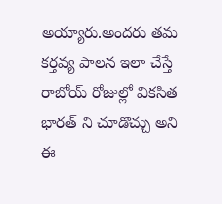అయ్యారు.అందరు తమ కర్తవ్య పాలన ఇలా చేస్తే రాబోయ్ రోజుల్లో వికసిత భారత్ ని చూడొచ్చు అని ఈ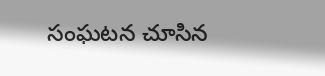సంఘటన చూసిన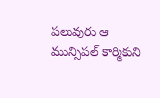పలువురు ఆ మున్సిపల్ కార్మికుని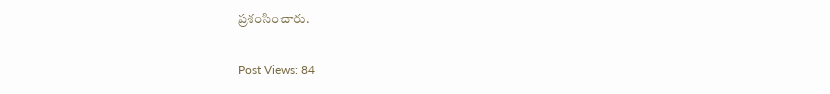ప్రశంసించారు.

Post Views: 84